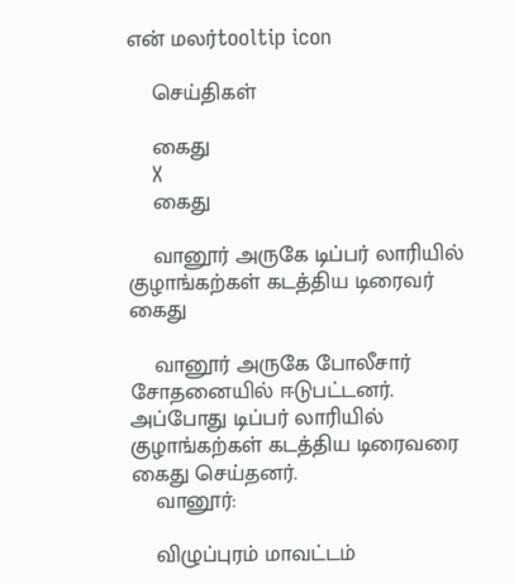என் மலர்tooltip icon

    செய்திகள்

    கைது
    X
    கைது

    வானூர் அருகே டிப்பர் லாரியில் குழாங்கற்கள் கடத்திய டிரைவர் கைது

    வானூர் அருகே போலீசார் சோதனையில் ஈடுபட்டனர். அப்போது டிப்பர் லாரியில் குழாங்கற்கள் கடத்திய டிரைவரை கைது செய்தனர்.
    வானூர்:

    விழுப்புரம் மாவட்டம்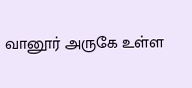வானூர் அருகே உள்ள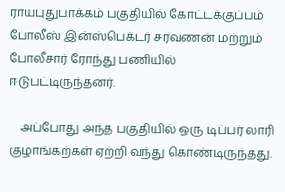ராயபுதுபாக்கம் பகுதியில் கோட்டக்குப்பம் போலீஸ் இன்ஸ்பெக்டர் சரவணன் மற்றும் போலீசார் ரோந்து பணியில் ஈடுபட்டிருந்தனர்.

    அப்போது அந்த பகுதியில் ஒரு டிப்பர் லாரி குழாங்கற்கள் ஏற்றி வந்து கொண்டிருந்தது.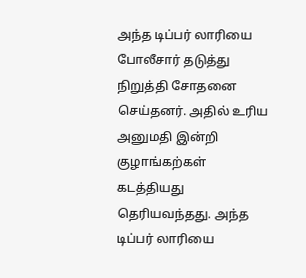அந்த டிப்பர் லாரியை போலீசார் தடுத்து  நிறுத்தி சோதனை செய்தனர். அதில் உரிய அனுமதி இன்றி குழாங்கற்கள் கடத்தியது தெரியவந்தது. அந்த டிப்பர் லாரியை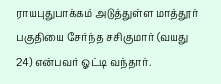ராயபுதுபாக்கம் அடுத்துள்ள மாத்தூர் பகுதியை சேர்ந்த சசிகுமார் (வயது 24) என்பவர் ஓட்டி வந்தார்.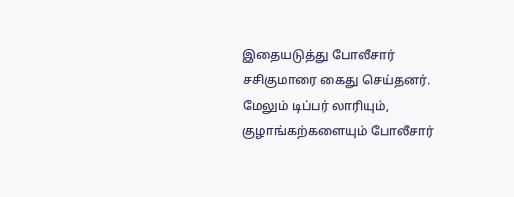இதையடுத்து போலீசார் சசிகுமாரை கைது செய்தனர். மேலும் டிப்பர் லாரியும், குழாங்கற்களையும் போலீசார்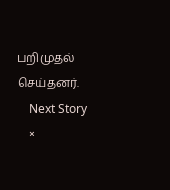பறிமுதல் செய்தனர்.
    Next Story
    ×